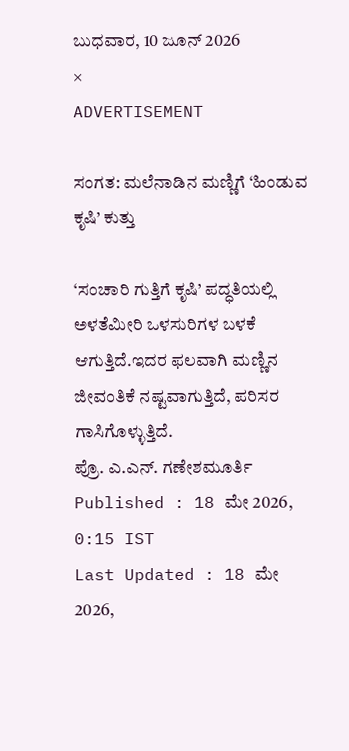ಬುಧವಾರ, 10 ಜೂನ್ 2026
×
ADVERTISEMENT

ಸಂಗತ: ಮಲೆನಾಡಿನ ಮಣ್ಣಿಗೆ ‘ಹಿಂಡುವ ಕೃಷಿ’ ಕುತ್ತು

‘ಸಂಚಾರಿ ಗುತ್ತಿಗೆ ಕೃಷಿ’ ಪದ್ಧತಿಯಲ್ಲಿ ಅಳತೆಮೀರಿ ಒಳಸುರಿಗಳ ಬಳಕೆ ಆಗುತ್ತಿದೆ.ಇದರ ಫಲವಾಗಿ ಮಣ್ಣಿನ ಜೀವಂತಿಕೆ ನಷ್ಟವಾಗುತ್ತಿದೆ, ಪರಿಸರ ಗಾಸಿಗೊಳ್ಳುತ್ತಿದೆ.
ಪ್ರೊ. ಎ.ಎನ್. ಗಣೇಶಮೂರ್ತಿ
Published : 18 ಮೇ 2026, 0:15 IST
Last Updated : 18 ಮೇ 2026,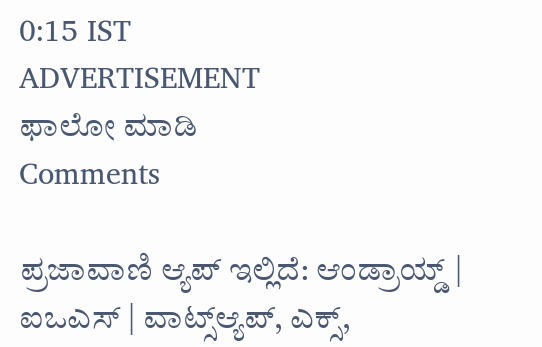0:15 IST
ADVERTISEMENT
ಫಾಲೋ ಮಾಡಿ
Comments

ಪ್ರಜಾವಾಣಿ ಆ್ಯಪ್ ಇಲ್ಲಿದೆ: ಆಂಡ್ರಾಯ್ಡ್ | ಐಒಎಸ್ | ವಾಟ್ಸ್ಆ್ಯಪ್, ಎಕ್ಸ್,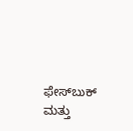ಫೇಸ್‌ಬುಕ್ ಮತ್ತು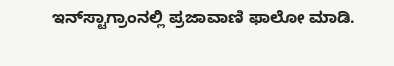ಇನ್‌ಸ್ಟಾಗ್ರಾಂನಲ್ಲಿ ಪ್ರಜಾವಾಣಿ ಫಾಲೋ ಮಾಡಿ.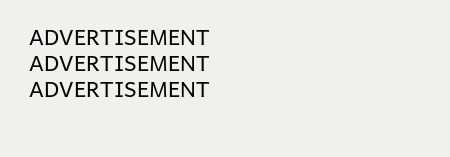ADVERTISEMENT
ADVERTISEMENT
ADVERTISEMENT